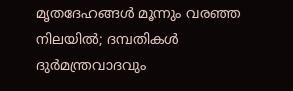മൃതദേഹങ്ങൾ മൂന്നും വരഞ്ഞ നിലയിൽ; ദമ്പതികൾ ദുർമന്ത്രവാദവും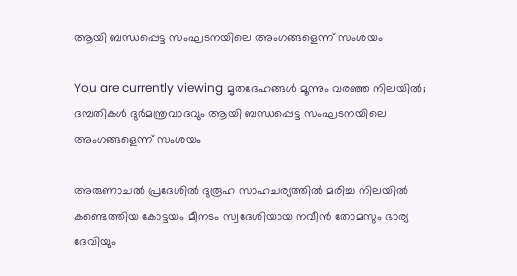ആയി ബന്ധപ്പെട്ട സംഘടനയിലെ അംഗങ്ങളെന്ന് സംശയം

You are currently viewing മൃതദേഹങ്ങൾ മൂന്നും വരഞ്ഞ നിലയിൽ; ദമ്പതികൾ ദുർമന്ത്രവാദവും ആയി ബന്ധപ്പെട്ട സംഘടനയിലെ അംഗങ്ങളെന്ന് സംശയം

അരുണാചൽ പ്രദേശിൽ ദുരൂഹ സാഹചര്യത്തിൽ മരിച്ച നിലയിൽ കണ്ടെത്തിയ കോട്ടയം മീനടം സ്വദേശിയായ നവീൻ തോമസും ഭാര്യ ദേവിയും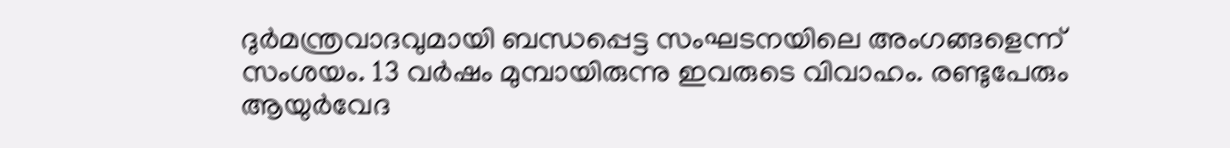ദുർമന്ത്രവാദവുമായി ബന്ധപ്പെട്ട സംഘടനയിലെ അംഗങ്ങളെന്ന് സംശയം. 13 വർഷം മുമ്പായിരുന്നു ഇവരുടെ വിവാഹം. രണ്ടുപേരും ആയുർവേദ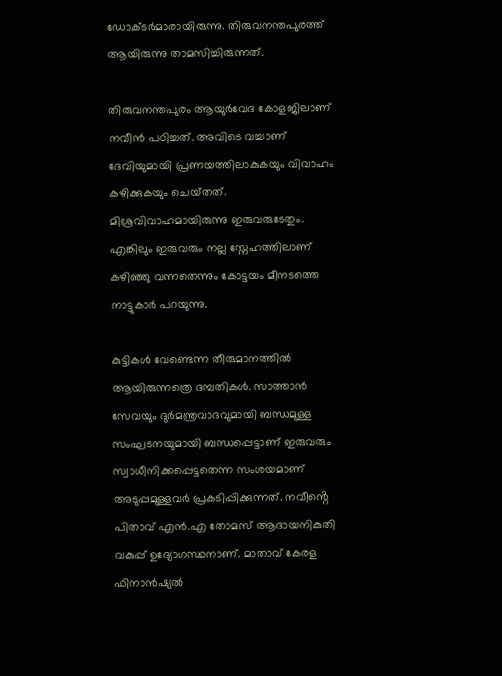ഡോക്ടർമാരായിരുന്നു. തിരുവനന്തപുരത്ത് ആയിരുന്നു താമസിച്ചിരുന്നത്.

തിരുവനന്തപുരം ആയുർവേദ കോളജിലാണ് നവീൻ പഠിച്ചത്. അവിടെ വച്ചാണ് ദേവിയുമായി പ്രണയത്തിലാകുകയും വിവാഹം കഴിക്കുകയും ചെയ്‌തത്. മിശ്രവിവാഹമായിരുന്നു ഇരുവരുടേതും. എങ്കിലും ഇരുവരും നല്ല സ്നേഹത്തിലാണ് കഴിഞ്ഞു വന്നതെന്നും കോട്ടയം മീനടത്തെ നാട്ടുകാർ പറയുന്നു.

കുട്ടികൾ വേണ്ടെന്ന തീരുമാനത്തിൽ ആയിരുന്നത്രെ ദമ്പതികൾ. സാത്താൻ സേവയും ദുർമന്ത്രവാദവുമായി ബന്ധമുള്ള സംഘടനയുമായി ബന്ധപ്പെട്ടാണ് ഇരുവരും സ്വാധീനിക്കപ്പെട്ടതെന്ന സംശയമാണ് അടുപ്പമുള്ളവര്‍ പ്രകടിപ്പിക്കുന്നത്. നവീൻ്റെ പിതാവ് എൻ.എ തോമസ് ആദായനികുതി വകുപ്പ് ഉദ്യോഗസ്ഥനാണ്. മാതാവ് കേരള ഫിനാൻഷ്യൽ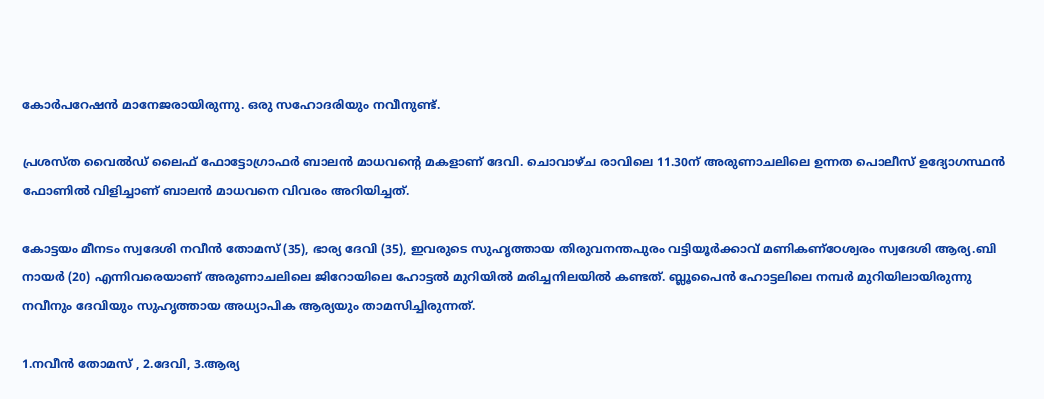കോർപറേഷൻ മാനേജരായിരുന്നു. ഒരു സഹോദരിയും നവീനുണ്ട്.

പ്രശസ്‌ത വൈൽഡ് ലൈഫ് ഫോട്ടോഗ്രാഫർ ബാലൻ മാധവൻ്റെ മകളാണ് ദേവി. ചൊവാഴ്‌ച രാവിലെ 11.30ന് അരുണാചലിലെ ഉന്നത പൊലീസ് ഉദ്യോഗസ്ഥൻ ഫോണിൽ വിളിച്ചാണ് ബാലൻ മാധവനെ വിവരം അറിയിച്ചത്.

കോട്ടയം മീനടം സ്വദേശി നവീൻ തോമസ് (35), ഭാര്യ ദേവി (35), ഇവരുടെ സുഹൃത്തായ തിരുവനന്തപുരം വട്ടിയൂർക്കാവ് മണികണ്‌ഠേശ്വരം സ്വദേശി ആര്യ.ബി നായർ (20) എന്നിവരെയാണ് അരുണാചലിലെ ജിറോയിലെ ഹോട്ടൽ മുറിയിൽ മരിച്ചനിലയിൽ കണ്ടത്. ബ്ലൂപൈന്‍ ഹോട്ടലിലെ നമ്പര്‍ മുറിയിലായിരുന്നു നവീനും ദേവിയും സുഹൃത്തായ അധ്യാപിക ആര്യയും താമസിച്ചിരുന്നത്.

1.നവീൻ തോമസ് , 2.ദേവി, 3.ആര്യ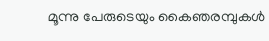മൂന്നു പേരുടെയും കൈഞരമ്പുകള്‍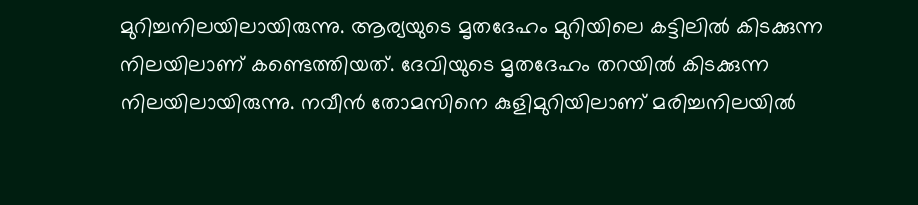മുറിച്ചനിലയിലായിരുന്നു. ആര്യയുടെ മൃതദേഹം മുറിയിലെ കട്ടിലില്‍ കിടക്കുന്ന നിലയിലാണ് കണ്ടെത്തിയത്. ദേവിയുടെ മൃതദേഹം തറയില്‍ കിടക്കുന്ന നിലയിലായിരുന്നു. നവീന്‍ തോമസിനെ കുളിമുറിയിലാണ് മരിച്ചനിലയില്‍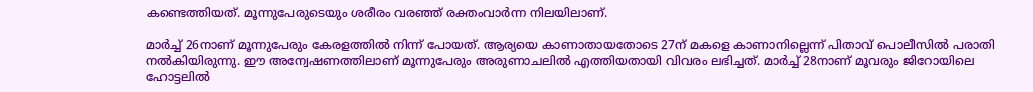കണ്ടെത്തിയത്. മൂന്നുപേരുടെയും ശരീരം വരഞ്ഞ് രക്തംവാർന്ന നിലയിലാണ്.

മാർച്ച് 26നാണ് മൂന്നുപേരും കേരളത്തിൽ നിന്ന് പോയത്. ആര്യയെ കാണാതായതോടെ 27ന് മകളെ കാണാനില്ലെന്ന് പിതാവ് പൊലീസിൽ പരാതി നൽകിയിരുന്നു. ഈ അന്വേഷണത്തിലാണ് മൂന്നുപേരും അരുണാചലിൽ എത്തിയതായി വിവരം ലഭിച്ചത്. മാർച്ച് 28നാണ് മൂവരും ജിറോയിലെ ഹോട്ടലിൽ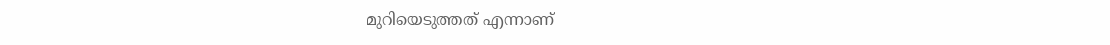മുറിയെടുത്തത് എന്നാണ്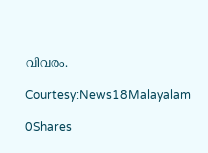വിവരം.

Courtesy:News18Malayalam

0Shares